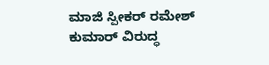ಮಾಜಿ ಸ್ಪೀಕರ್ ರಮೇಶ್ ಕುಮಾರ್ ವಿರುದ್ಧ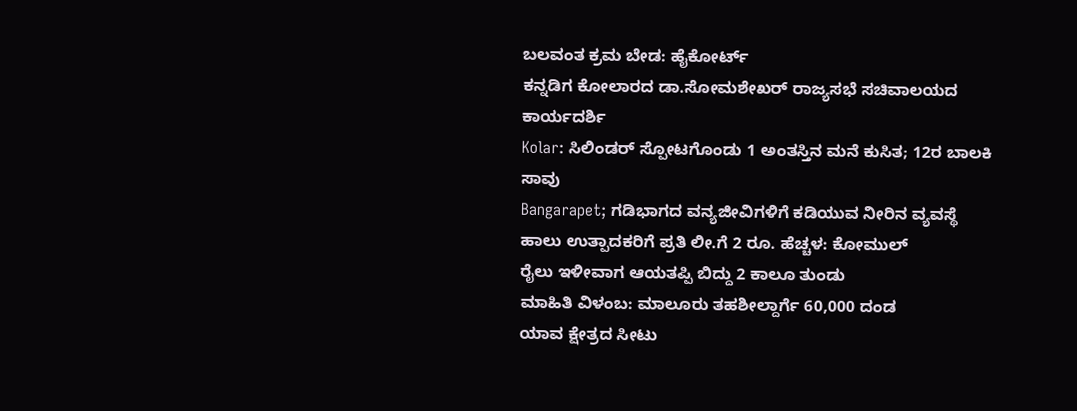ಬಲವಂತ ಕ್ರಮ ಬೇಡ: ಹೈಕೋರ್ಟ್
ಕನ್ನಡಿಗ ಕೋಲಾರದ ಡಾ.ಸೋಮಶೇಖರ್ ರಾಜ್ಯಸಭೆ ಸಚಿವಾಲಯದ ಕಾರ್ಯದರ್ಶಿ
Kolar: ಸಿಲಿಂಡರ್ ಸ್ಪೋಟಗೊಂಡು 1 ಅಂತಸ್ತಿನ ಮನೆ ಕುಸಿತ; 12ರ ಬಾಲಕಿ ಸಾವು
Bangarapet; ಗಡಿಭಾಗದ ವನ್ಯಜೀವಿಗಳಿಗೆ ಕಡಿಯುವ ನೀರಿನ ವ್ಯವಸ್ಥೆ
ಹಾಲು ಉತ್ಪಾದಕರಿಗೆ ಪ್ರತಿ ಲೀ.ಗೆ 2 ರೂ. ಹೆಚ್ಚಳ: ಕೋಮುಲ್
ರೈಲು ಇಳೀವಾಗ ಆಯತಪ್ಪಿ ಬಿದ್ದು 2 ಕಾಲೂ ತುಂಡು
ಮಾಹಿತಿ ವಿಳಂಬ: ಮಾಲೂರು ತಹಶೀಲ್ದಾರ್ಗೆ 60,000 ದಂಡ
ಯಾವ ಕ್ಷೇತ್ರದ ಸೀಟು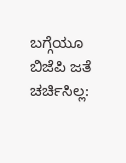ಬಗ್ಗೆಯೂ ಬಿಜೆಪಿ ಜತೆ ಚರ್ಚಿಸಿಲ್ಲ: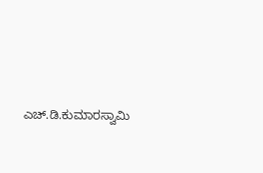ಎಚ್.ಡಿ.ಕುಮಾರಸ್ವಾಮಿ